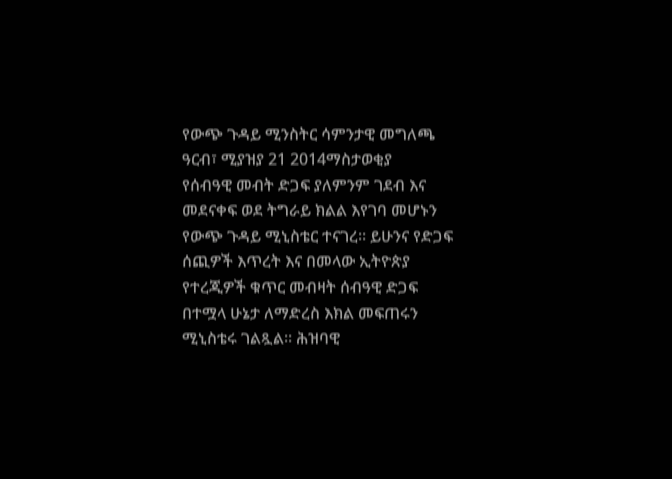የውጭ ጉዳይ ሚንስትር ሳምንታዊ መግለጫ
ዓርብ፣ ሚያዝያ 21 2014ማስታወቂያ
የሰብዓዊ መብት ድጋፍ ያለምንም ገደብ እና መደናቀፍ ወደ ትግራይ ክልል እየገባ መሆኑን የውጭ ጉዳይ ሚኒስቴር ተናገረ። ይሁንና የድጋፍ ሰጪዎች እጥረት እና በመላው ኢትዮጵያ የተረጂዎች ቁጥር መብዛት ሰብዓዊ ድጋፍ በተሟላ ሁኔታ ለማድረስ እክል መፍጠሩን ሚኒስቴሩ ገልጿል። ሕዝባዊ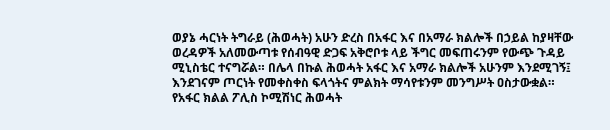ወያኔ ሓርነት ትግራይ (ሕወሓት) አሁን ድረስ በአፋር እና በአማራ ክልሎች በኃይል ከያዛቸው ወረዳዎች አለመውጣቱ የሰብዓዊ ድጋፍ አቅሮቦቱ ላይ ችግር መፍጠሩንም የውጭ ጉዳይ ሚኒስቴር ተናግሯል። በሌላ በኩል ሕወሓት አፋር እና አማራ ክልሎች አሁንም እንደሚገኝ፤ እንደገናም ጦርነት የመቀስቀስ ፍላጎትና ምልክት ማሳየቱንም መንግሥት ዐስታውቋል። የአፋር ክልል ፖሊስ ኮሚሽነር ሕወሓት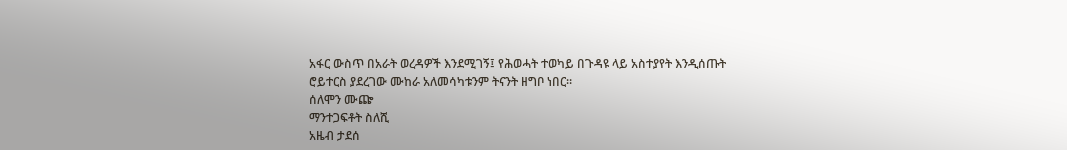አፋር ውስጥ በአራት ወረዳዎች እንደሚገኝ፤ የሕወሓት ተወካይ በጉዳዩ ላይ አስተያየት እንዲሰጡት ሮይተርስ ያደረገው ሙከራ አለመሳካቱንም ትናንት ዘግቦ ነበር።
ሰለሞን ሙጬ
ማንተጋፍቶት ስለሺ
አዜብ ታደሰ